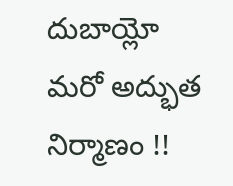దుబాయ్లో మరో అద్భుత నిర్మాణం !!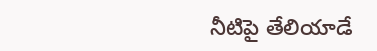నీటిపై తేలియాడే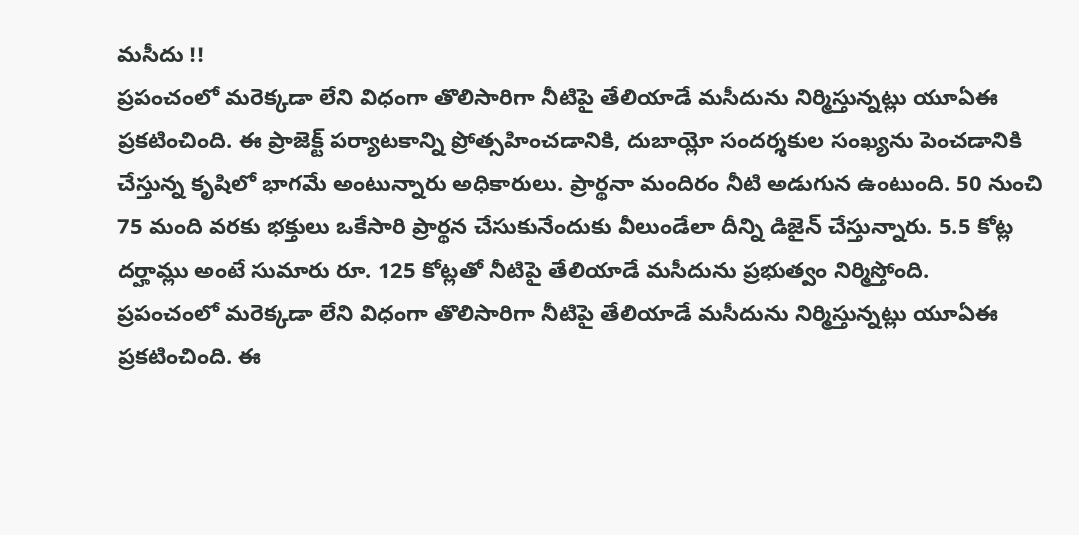మసీదు !!
ప్రపంచంలో మరెక్కడా లేని విధంగా తొలిసారిగా నీటిపై తేలియాడే మసీదును నిర్మిస్తున్నట్లు యూఏఈ ప్రకటించింది. ఈ ప్రాజెక్ట్ పర్యాటకాన్ని ప్రోత్సహించడానికి, దుబాయ్లో సందర్శకుల సంఖ్యను పెంచడానికి చేస్తున్న కృషిలో భాగమే అంటున్నారు అధికారులు. ప్రార్థనా మందిరం నీటి అడుగున ఉంటుంది. 50 నుంచి 75 మంది వరకు భక్తులు ఒకేసారి ప్రార్థన చేసుకునేందుకు వీలుండేలా దీన్ని డిజైన్ చేస్తున్నారు. 5.5 కోట్ల దర్హామ్లు అంటే సుమారు రూ. 125 కోట్లతో నీటిపై తేలియాడే మసీదును ప్రభుత్వం నిర్మిస్తోంది.
ప్రపంచంలో మరెక్కడా లేని విధంగా తొలిసారిగా నీటిపై తేలియాడే మసీదును నిర్మిస్తున్నట్లు యూఏఈ ప్రకటించింది. ఈ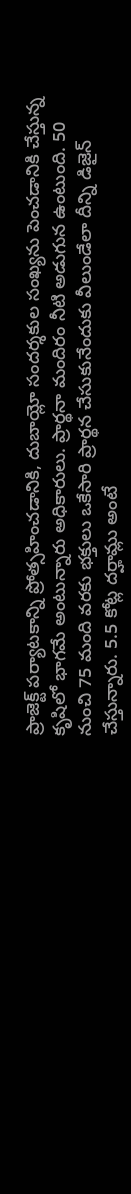ప్రాజెక్ట్ పర్యాటకాన్ని ప్రోత్సహించడానికి, దుబాయ్లో సందర్శకుల సంఖ్యను పెంచడానికి చేస్తున్న కృషిలో భాగమే అంటున్నారు అధికారులు. ప్రార్థనా మందిరం నీటి అడుగున ఉంటుంది. 50 నుంచి 75 మంది వరకు భక్తులు ఒకేసారి ప్రార్థన చేసుకునేందుకు వీలుండేలా దీన్ని డిజైన్ చేస్తున్నారు. 5.5 కోట్ల దర్హామ్లు అంటే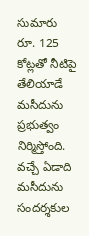సుమారు రూ. 125 కోట్లతో నీటిపై తేలియాడే మసీదును ప్రభుత్వం నిర్మిస్తోంది. వచ్చే ఏడాది మసీదును సందర్శకుల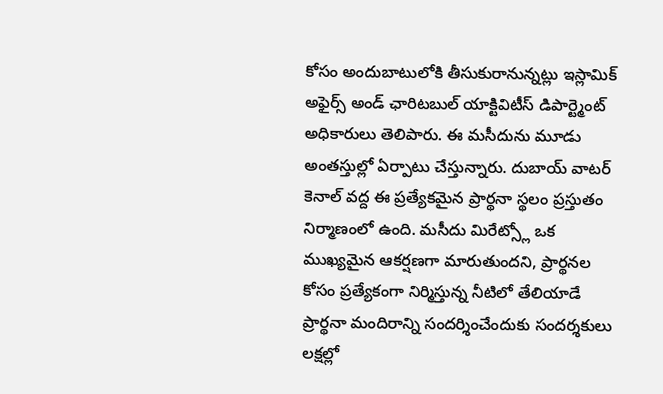కోసం అందుబాటులోకి తీసుకురానున్నట్లు ఇస్లామిక్ అఫైర్స్ అండ్ ఛారిటబుల్ యాక్టివిటీస్ డిపార్ట్మెంట్ అధికారులు తెలిపారు. ఈ మసీదును మూడు అంతస్తుల్లో ఏర్పాటు చేస్తున్నారు. దుబాయ్ వాటర్ కెనాల్ వద్ద ఈ ప్రత్యేకమైన ప్రార్థనా స్థలం ప్రస్తుతం నిర్మాణంలో ఉంది. మసీదు మిరేట్స్లో ఒక ముఖ్యమైన ఆకర్షణగా మారుతుందని, ప్రార్థనల కోసం ప్రత్యేకంగా నిర్మిస్తున్న నీటిలో తేలియాడే ప్రార్థనా మందిరాన్ని సందర్శించేందుకు సందర్శకులు లక్షల్లో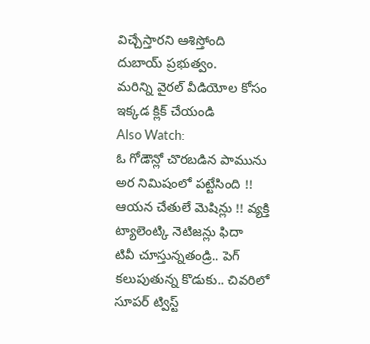విచ్చేస్తారని ఆశిస్తోంది దుబాయ్ ప్రభుత్వం.
మరిన్ని వైరల్ వీడియోల కోసం ఇక్కడ క్లిక్ చేయండి
Also Watch:
ఓ గోడౌన్లో చొరబడిన పామును అర నిమిషంలో పట్టేసింది !!
ఆయన చేతులే మెషిన్లు !! వ్యక్తి ట్యాలెంట్కి నెటిజన్లు ఫిదా
టివీ చూస్తున్నతండ్రి.. పెగ్ కలుపుతున్న కొడుకు.. చివరిలో సూపర్ ట్విస్ట్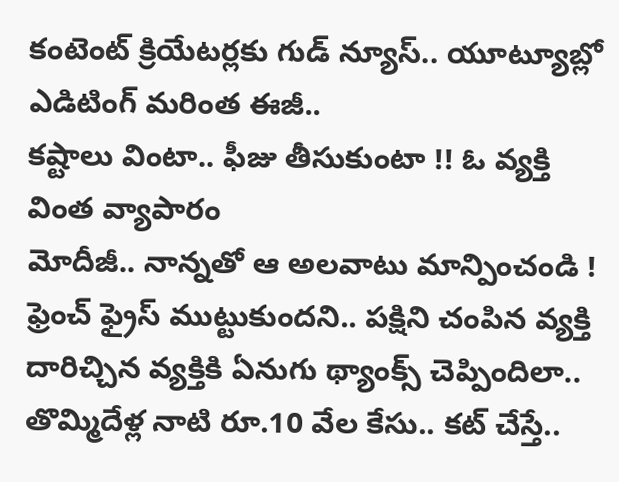కంటెంట్ క్రియేటర్లకు గుడ్ న్యూస్.. యూట్యూబ్లో ఎడిటింగ్ మరింత ఈజీ..
కష్టాలు వింటా.. ఫీజు తీసుకుంటా !! ఓ వ్యక్తి వింత వ్యాపారం
మోదీజీ.. నాన్నతో ఆ అలవాటు మాన్పించండి !
ఫ్రెంచ్ ఫ్రైస్ ముట్టుకుందని.. పక్షిని చంపిన వ్యక్తి
దారిచ్చిన వ్యక్తికి ఏనుగు థ్యాంక్స్ చెప్పిందిలా..
తొమ్మిదేళ్ల నాటి రూ.10 వేల కేసు.. కట్ చేస్తే..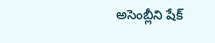అసెంబ్లీని షేక్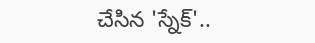చేసిన 'స్నేక్'..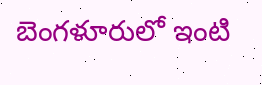బెంగళూరులో ఇంటి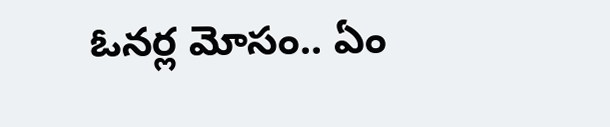ఓనర్ల మోసం.. ఏం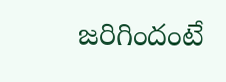జరిగిందంటే